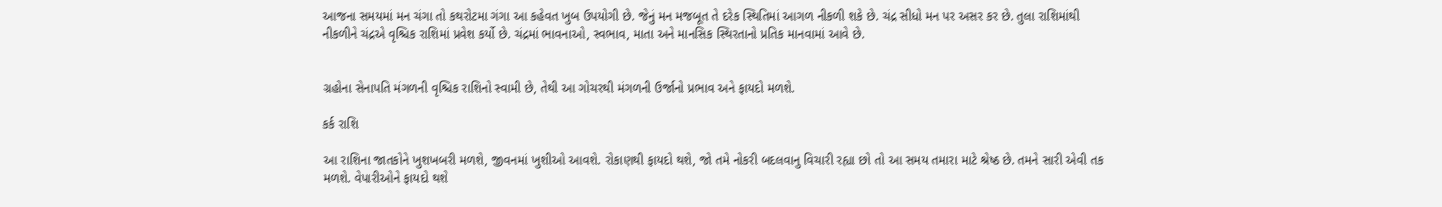આજના સમયમાં મન ચંગા તો કથરોટમા ગંગા આ કહેવત ખુબ ઉપયોગી છે. જેનું મન મજબૂત તે દરેક સ્થિતિમાં આગળ નીકળી શકે છે. ચંદ્ર સીધો મન પર અસર કર છે. તુલા રાશિમાંથી નીકળીને ચંદ્રએ વૃશ્ચિક રાશિમાં પ્રવેશ કર્યો છે. ચંદ્રમાં ભાવનાઓ, સ્વભાવ, માતા અને માનસિક સ્થિરતાનો પ્રતિક માનવામાં આવે છે.


ગ્રહોના સેનાપતિ મંગળની વૃશ્ચિક રાશિનો સ્વામી છે, તેથી આ ગોચરથી મંગળની ઉર્જાનો પ્રભાવ અને ફાયદો મળશે.

કર્ક રાશિ

આ રાશિના જાતકોને ખુશખબરી મળશે, જીવનમાં ખુશીઓ આવશે. રોકાણથી ફાયદો થશે, જો તમે નોકરી બદલવાનુ વિચારી રહ્યા છો તો આ સમય તમારા માટે શ્રેષ્ઠ છે. તમને સારી એવી તક મળશે. વેપારીઓને ફાયદો થશે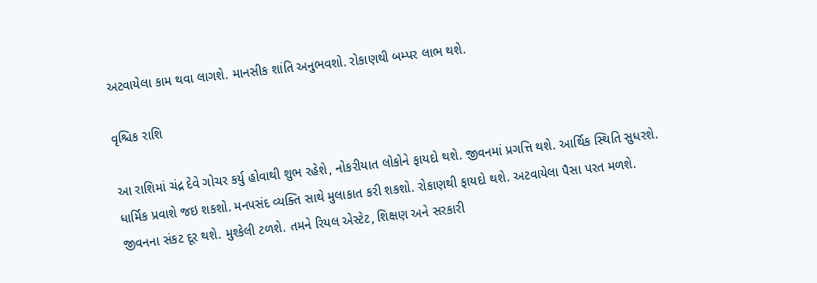અટવાયેલા કામ થવા લાગશે. માનસીક શાંતિ અનુભવશો. રોકાણથી બમ્પર લાભ થશે.

વૃશ્ચિક રાશિ

આ રાશિમાં ચંદ્ર દેવે ગોચર કર્યુ હોવાથી શુભ રહેશે, નોકરીયાત લોકોને ફાયદો થશે. જીવનમાં પ્રગત્તિ થશે. આર્થિક સ્થિતિ સુધરશે. ધાર્મિક પ્રવાશે જઇ શકશો. મનપસંદ વ્યક્તિ સાથે મુલાકાત કરી શકશો. રોકાણથી ફાયદો થશે. અટવાયેલા પૈસા પરત મળશે. જીવનના સંકટ દૂર થશે. મુશ્કેલી ટળશે. તમને રિયલ એસ્ટેટ, શિક્ષણ અને સરકારી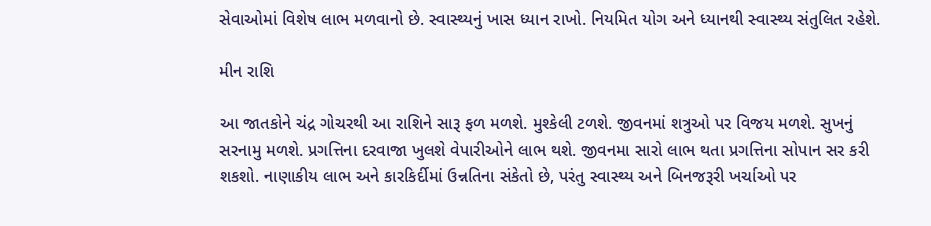સેવાઓમાં વિશેષ લાભ મળવાનો છે. સ્વાસ્થ્યનું ખાસ ધ્યાન રાખો. નિયમિત યોગ અને ધ્યાનથી સ્વાસ્થ્ય સંતુલિત રહેશે.

મીન રાશિ

આ જાતકોને ચંદ્ર ગોચરથી આ રાશિને સારૂ ફળ મળશે. મુશ્કેલી ટળશે. જીવનમાં શત્રુઓ પર વિજય મળશે. સુખનું સરનામુ મળશે. પ્રગત્તિના દરવાજા ખુલશે વેપારીઓને લાભ થશે. જીવનમા સારો લાભ થતા પ્રગત્તિના સોપાન સર કરી શકશો. નાણાકીય લાભ અને કારકિર્દીમાં ઉન્નતિના સંકેતો છે, પરંતુ સ્વાસ્થ્ય અને બિનજરૂરી ખર્ચાઓ પર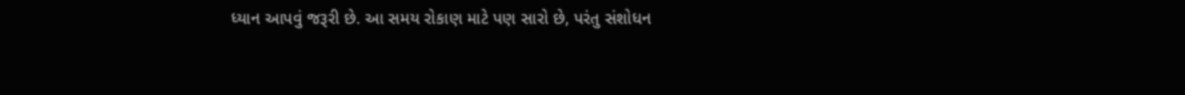ધ્યાન આપવું જરૂરી છે. આ સમય રોકાણ માટે પણ સારો છે, પરંતુ સંશોધન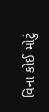વિના કોઈ મોટું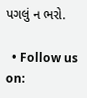પગલું ન ભરો.

  • Follow us on: